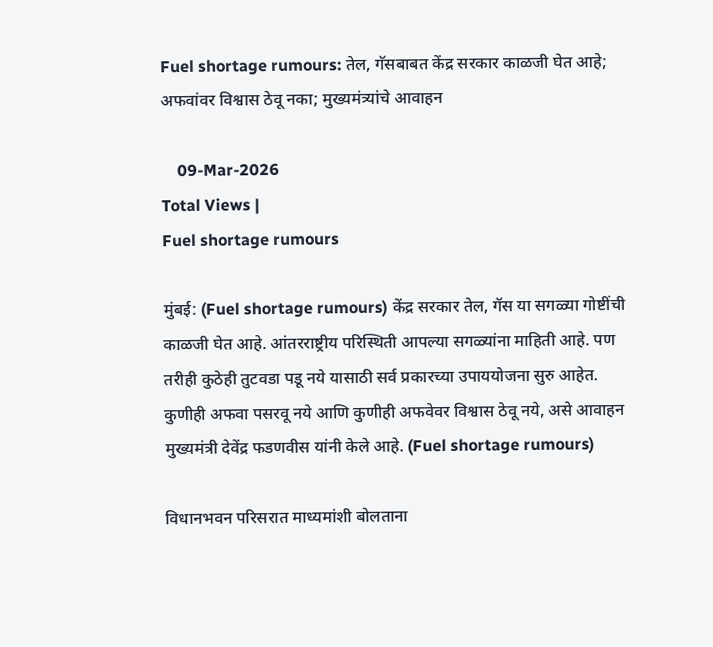Fuel shortage rumours: तेल, गॅसबाबत केंद्र सरकार काळजी घेत आहे; अफवांवर विश्वास ठेवू नका; मुख्यमंत्र्यांचे आवाहन

    09-Mar-2026
Total Views |
Fuel shortage rumours

मुंबई: (Fuel shortage rumours) केंद्र सरकार तेल, गॅस या सगळ्या गोष्टींची काळजी घेत आहे. आंतरराष्ट्रीय परिस्थिती आपल्या सगळ्यांना माहिती आहे. पण तरीही कुठेही तुटवडा पडू नये यासाठी सर्व प्रकारच्या उपाययोजना सुरु आहेत. कुणीही अफवा पसरवू नये आणि कुणीही अफवेवर विश्वास ठेवू नये, असे आवाहन मुख्यमंत्री देवेंद्र फडणवीस यांनी केले आहे. (Fuel shortage rumours)

विधानभवन परिसरात माध्यमांशी बोलताना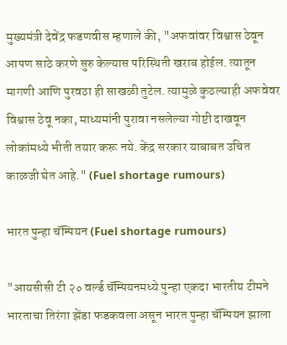मुख्यमंत्री देवेंद्र फडणवीस म्हणाले की, "अफवांवर विश्वास ठेवून आपण साठे करणे सुरु केल्यास परिस्थिती खराब होईल. त्यातून मागणी आणि पुरवठा ही साखळी तुटेल. त्यामुळे कुठल्याही अफवेवर विश्वास ठेवू नका, माध्यमांनी पुरावा नसलेल्या गोष्टी दाखवून लोकांमध्ये भीती तयार करू नये. केंद्र सरकार याबाबत उचित काळजी घेत आहे." (Fuel shortage rumours)

भारत पुन्हा चॅम्पियन (Fuel shortage rumours)

"आयसीसी टी २० वर्ल्ड चॅम्पियनमध्ये पुन्हा एकदा भारतीय टीमने भारताचा तिरंगा झेंडा फडकवला असून भारत पुन्हा चॅम्पियन झाला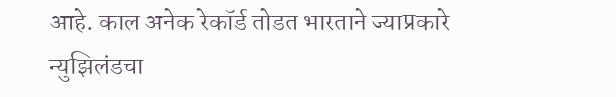आहे. काल अनेक रेकॉर्ड तोडत भारताने ज्याप्रकारे न्युझिलंडचा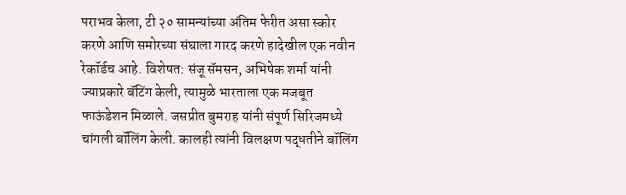पराभव केला, टी २० सामन्यांच्या अंतिम फेरीत असा स्कोर करणे आणि समोरच्या संघाला गारद करणे हादेखील एक नवीन रेकॉर्डच आहे. विशेषत: संजू सॅमसन, अभिषेक शर्मा यांनी ज्याप्रकारे बॅटिंग केली, त्यामुळे भारताला एक मजबूत फाऊंडेशन मिळाले. जसप्रीत बुमराह यांनी संपूर्ण सिरिजमध्ये चांगली बॉलिंग केली. कालही त्यांनी विलक्षण पद्धतीने बॉलिंग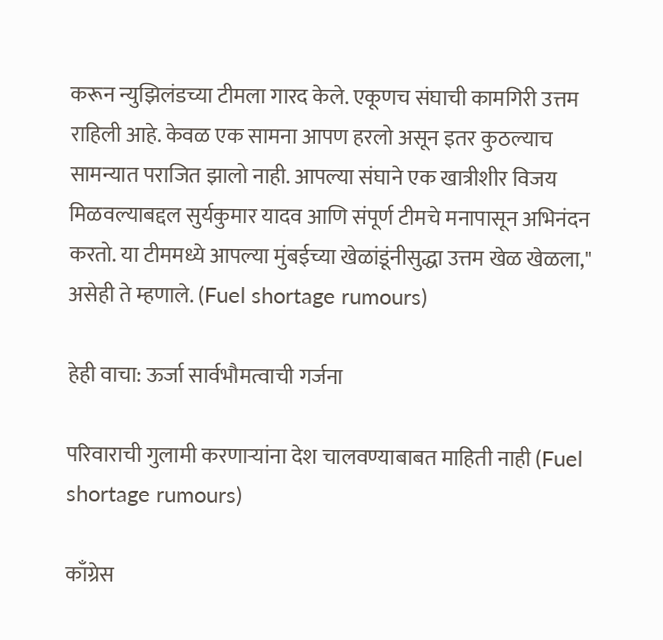करून न्युझिलंडच्या टीमला गारद केले. एकूणच संघाची कामगिरी उत्तम राहिली आहे. केवळ एक सामना आपण हरलो असून इतर कुठल्याच सामन्यात पराजित झालो नाही. आपल्या संघाने एक खात्रीशीर विजय मिळवल्याबद्दल सुर्यकुमार यादव आणि संपूर्ण टीमचे मनापासून अभिनंदन करतो. या टीममध्ये आपल्या मुंबईच्या खेळांडूंनीसुद्धा उत्तम खेळ खेळला," असेही ते म्हणाले. (Fuel shortage rumours)

हेही वाचा: ऊर्जा सार्वभौमत्वाची गर्जना

परिवाराची गुलामी करणाऱ्यांना देश चालवण्याबाबत माहिती नाही (Fuel shortage rumours)

काँग्रेस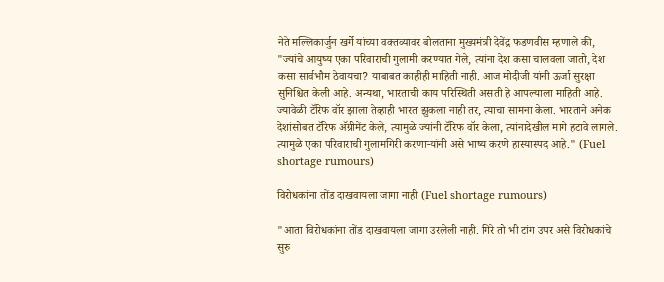नेते मल्लिकार्जुन खर्गे यांच्या वक्तव्यावर बोलताना मुख्यमंत्री देवेंद्र फडणवीस म्हणाले की, "ज्यांचे आयुष्य एका परिवाराची गुलामी करण्यात गेले, त्यांना देश कसा चालवला जातो, देश कसा सार्वभौम ठेवायचा? याबाबत काहीही माहिती नाही. आज मोदीजी यांनी ऊर्जा सुरक्षा सुनिश्चित केली आहे. अन्यथा, भारताची काय परिस्थिती असती हे आपल्याला माहिती आहे. ज्यावेळी टॅरिफ वॉर झाला तेव्हाही भारत झुकला नाही तर, त्याचा सामना केला. भारताने अनेक देशांसोबत टॅरिफ अ‍ॅग्रीमेंट केले, त्यामुळे ज्यांनी टॅरिफ वॉर केला, त्यांनादेखील मागे हटावे लागले. त्यामुळे एका परिवाराची गुलामगिरी करणाऱ्यांनी असे भाष्य करणे हास्यास्पद आहे." (Fuel shortage rumours)

विरोधकांना तोंड दाखवायला जागा नाही (Fuel shortage rumours)

"आता विरोधकांना तोंड दाखवायला जागा उरलेली नाही. गिरे तो भी टांग उपर असे विरोधकांचे सुरु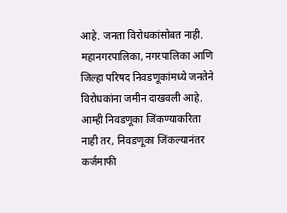आहे. जनता विरोधकांसोबत नाही. महानगरपालिका, नगरपालिका आणि जिल्हा परिषद निवडणूकांमध्ये जनतेने विरोधकांना जमीन दाखवली आहे. आम्ही निवडणूका जिंकण्याकरिता नाही तर, निवडणूका जिंकल्यानंतर कर्जमाफी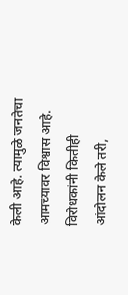केली आहे. त्यामुळे जनतेचा आमच्यावर विश्वास आहे. विरोधकांनी कितीही आंदोलन केले तरी,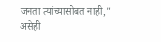जनता त्यांच्यासोबत नाही," असेही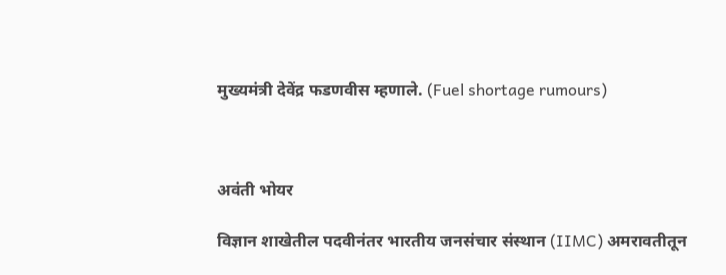मुख्यमंत्री देवेंद्र फडणवीस म्हणाले. (Fuel shortage rumours)



अवंती भोयर

विज्ञान शाखेतील पदवीनंतर भारतीय जनसंचार संस्थान (IIMC) अमरावतीतून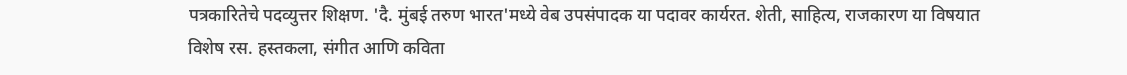पत्रकारितेचे पदव्युत्तर शिक्षण. 'दै. मुंबई तरुण भारत'मध्ये वेब उपसंपादक या पदावर कार्यरत. शेती, साहित्य, राजकारण या विषयात विशेष रस. हस्तकला, संगीत आणि कविता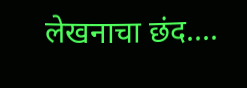लेखनाचा छंद....